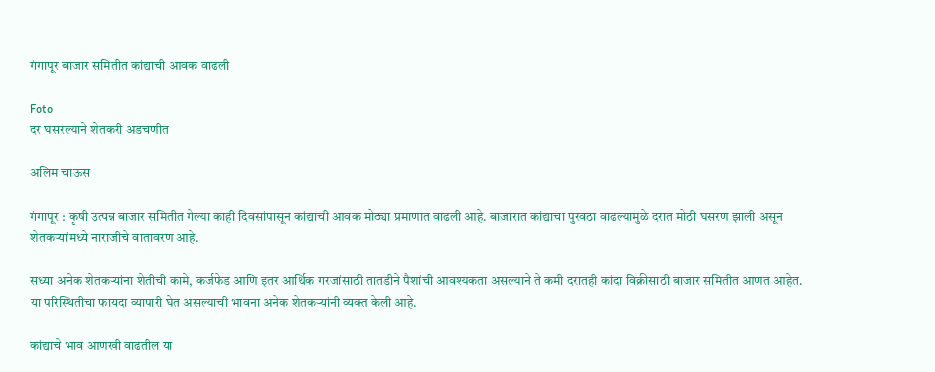गंगापूर बाजार समितीत कांद्याची आवक वाढली

Foto
दर घसरल्याने शेतकरी अडचणीत

अलिम चाऊस

गंगापूर : कृषी उत्पन्न बाजार समितीत गेल्या काही दिवसांपासून कांद्याची आवक मोठ्या प्रमाणात वाढली आहे. बाजारात कांद्याचा पुरवठा वाढल्यामुळे दरात मोठी घसरण झाली असून शेतकऱ्यांमध्ये नाराजीचे वातावरण आहे.

सध्या अनेक शेतकऱ्यांना शेतीची कामे, कर्जफेड आणि इतर आर्थिक गरजांसाठी तातडीने पैशांची आवश्यकता असल्याने ते कमी दरातही कांदा विक्रीसाठी बाजार समितीत आणत आहेत. या परिस्थितीचा फायदा व्यापारी घेत असल्याची भावना अनेक शेतकऱ्यांनी व्यक्त केली आहे.

कांद्याचे भाव आणखी वाढतील या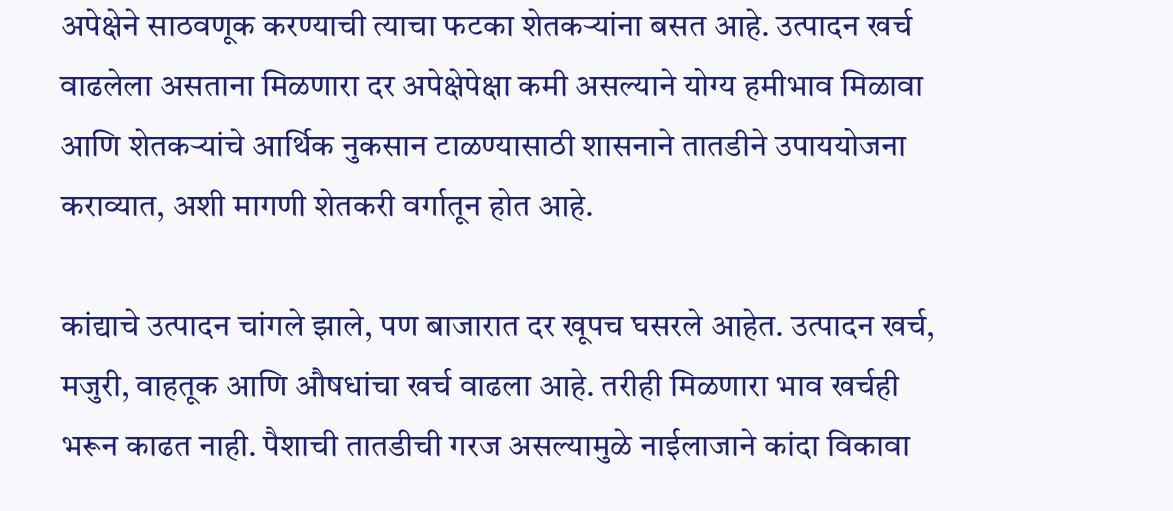अपेक्षेने साठवणूक करण्याची त्याचा फटका शेतकऱ्यांना बसत आहे. उत्पादन खर्च वाढलेला असताना मिळणारा दर अपेक्षेपेक्षा कमी असल्याने योग्य हमीभाव मिळावा आणि शेतकऱ्यांचे आर्थिक नुकसान टाळण्यासाठी शासनाने तातडीने उपाययोजना कराव्यात, अशी मागणी शेतकरी वर्गातून होत आहे.

कांद्याचे उत्पादन चांगले झाले, पण बाजारात दर खूपच घसरले आहेत. उत्पादन खर्च, मजुरी, वाहतूक आणि औषधांचा खर्च वाढला आहे. तरीही मिळणारा भाव खर्चही भरून काढत नाही. पैशाची तातडीची गरज असल्यामुळे नाईलाजाने कांदा विकावा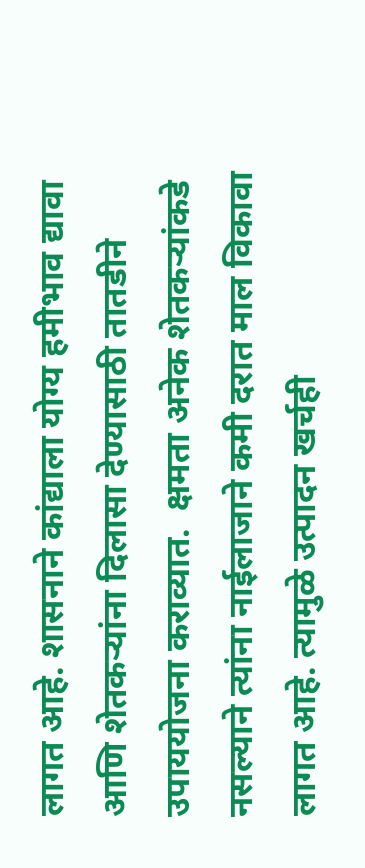लागत आहे. शासनाने कांद्याला योग्य हमीभाव द्यावा आणि शेतकऱ्यांना दिलासा देण्यासाठी तातडीने उपाययोजना कराव्यात.  क्षमता अनेक शेतकऱ्यांकडे नसल्याने त्यांना नाईलाजाने कमी दरात माल विकावा लागत आहे. त्यामुळे उत्पादन खर्चही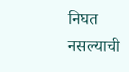निघत नसल्याची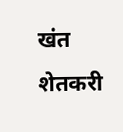खंत शेतकरी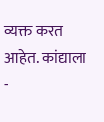व्यक्त करत आहेत. कांद्याला
-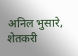अनिल भुसारे, शेतकरी